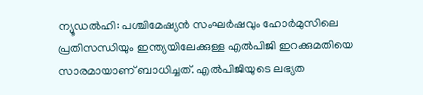ന്യൂഡൽഹി: പശ്ചിമേഷ്യൻ സംഘർഷവും ഹോർമുസിലെ പ്രതിസന്ധിയും ഇന്ത്യയിലേക്കുള്ള എൽപിജി ഇറക്കുമതിയെ സാരമായാണ് ബാധിച്ചത്. എൽപിജിയുടെ ലഭ്യത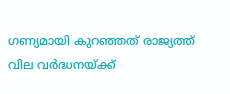ഗണ്യമായി കുറഞ്ഞത് രാജ്യത്ത് വില വർദ്ധനയ്ക്ക്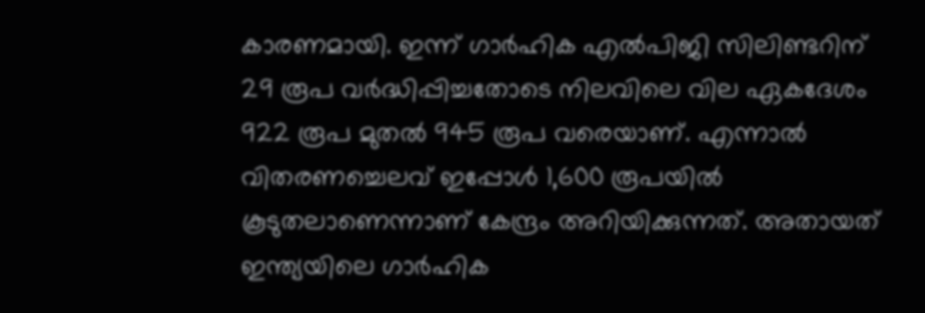കാരണമായി. ഇന്ന് ഗാർഹിക എൽപിജി സിലിണ്ടറിന് 29 രൂപ വർദ്ധിപ്പിച്ചതോടെ നിലവിലെ വില ഏകദേശം 922 രൂപ മുതൽ 945 രൂപ വരെയാണ്. എന്നാൽ വിതരണച്ചെലവ് ഇപ്പോൾ 1,600 രൂപയിൽ കൂടുതലാണെന്നാണ് കേന്ദ്രം അറിയിക്കുന്നത്. അതായത് ഇന്ത്യയിലെ ഗാർഹിക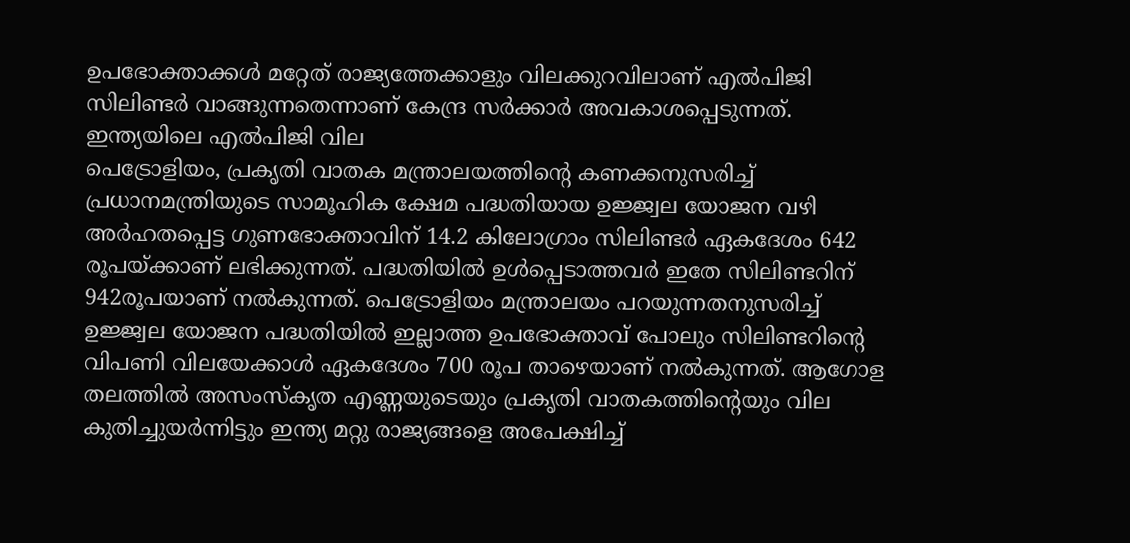ഉപഭോക്താക്കൾ മറ്റേത് രാജ്യത്തേക്കാളും വിലക്കുറവിലാണ് എൽപിജി സിലിണ്ടർ വാങ്ങുന്നതെന്നാണ് കേന്ദ്ര സർക്കാർ അവകാശപ്പെടുന്നത്.
ഇന്ത്യയിലെ എൽപിജി വില
പെട്രോളിയം, പ്രകൃതി വാതക മന്ത്രാലയത്തിന്റെ കണക്കനുസരിച്ച് പ്രധാനമന്ത്രിയുടെ സാമൂഹിക ക്ഷേമ പദ്ധതിയായ ഉജ്ജ്വല യോജന വഴി അർഹതപ്പെട്ട ഗുണഭോക്താവിന് 14.2 കിലോഗ്രാം സിലിണ്ടർ ഏകദേശം 642 രൂപയ്ക്കാണ് ലഭിക്കുന്നത്. പദ്ധതിയിൽ ഉൾപ്പെടാത്തവർ ഇതേ സിലിണ്ടറിന് 942രൂപയാണ് നൽകുന്നത്. പെട്രോളിയം മന്ത്രാലയം പറയുന്നതനുസരിച്ച് ഉജ്ജ്വല യോജന പദ്ധതിയിൽ ഇല്ലാത്ത ഉപഭോക്താവ് പോലും സിലിണ്ടറിന്റെ വിപണി വിലയേക്കാൾ ഏകദേശം 700 രൂപ താഴെയാണ് നൽകുന്നത്. ആഗോള തലത്തിൽ അസംസ്കൃത എണ്ണയുടെയും പ്രകൃതി വാതകത്തിന്റെയും വില കുതിച്ചുയർന്നിട്ടും ഇന്ത്യ മറ്റു രാജ്യങ്ങളെ അപേക്ഷിച്ച്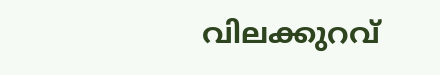വിലക്കുറവ്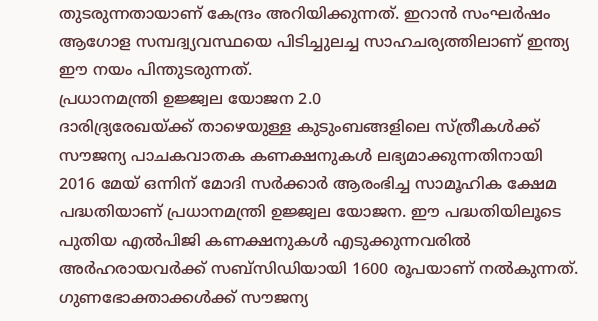തുടരുന്നതായാണ് കേന്ദ്രം അറിയിക്കുന്നത്. ഇറാൻ സംഘർഷം ആഗോള സമ്പദ്വ്യവസ്ഥയെ പിടിച്ചുലച്ച സാഹചര്യത്തിലാണ് ഇന്ത്യ ഈ നയം പിന്തുടരുന്നത്.
പ്രധാനമന്ത്രി ഉജ്ജ്വല യോജന 2.0
ദാരിദ്ര്യരേഖയ്ക്ക് താഴെയുള്ള കുടുംബങ്ങളിലെ സ്ത്രീകൾക്ക് സൗജന്യ പാചകവാതക കണക്ഷനുകൾ ലഭ്യമാക്കുന്നതിനായി 2016 മേയ് ഒന്നിന് മോദി സർക്കാർ ആരംഭിച്ച സാമൂഹിക ക്ഷേമ പദ്ധതിയാണ് പ്രധാനമന്ത്രി ഉജ്ജ്വല യോജന. ഈ പദ്ധതിയിലൂടെ പുതിയ എൽപിജി കണക്ഷനുകൾ എടുക്കുന്നവരിൽ അർഹരായവർക്ക് സബ്സിഡിയായി 1600 രൂപയാണ് നൽകുന്നത്. ഗുണഭോക്താക്കൾക്ക് സൗജന്യ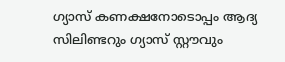ഗ്യാസ് കണക്ഷനോടൊപ്പം ആദ്യ സിലിണ്ടറും ഗ്യാസ് സ്റ്റൗവും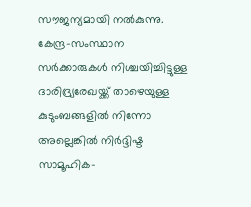സൗജന്യമായി നൽകുന്നു. കേന്ദ്ര-സംസ്ഥാന സർക്കാരുകൾ നിശ്ചയിച്ചിട്ടുള്ള ദാരിദ്ര്യരേഖയ്ക്ക് താഴെയുള്ള കുടുംബങ്ങളിൽ നിന്നോ അല്ലെങ്കിൽ നിർദ്ദിഷ്ട സാമൂഹിക-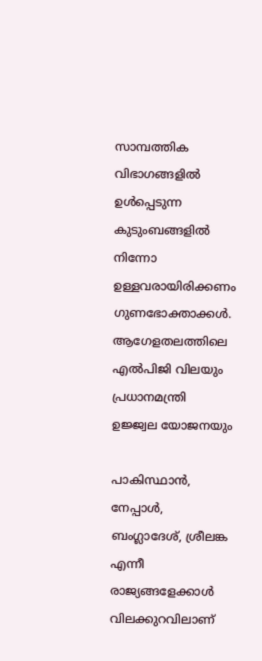സാമ്പത്തിക വിഭാഗങ്ങളിൽ ഉൾപ്പെടുന്ന കുടുംബങ്ങളിൽ നിന്നോ ഉള്ളവരായിരിക്കണം ഗുണഭോക്താക്കൾ.
ആഗേളതലത്തിലെ എൽപിജി വിലയും പ്രധാനമന്ത്രി ഉജ്ജ്വല യോജനയും

പാകിസ്ഥാൻ, നേപ്പാൾ, ബംഗ്ലാദേശ്, ശ്രീലങ്ക എന്നീ രാജ്യങ്ങളേക്കാൾ വിലക്കുറവിലാണ്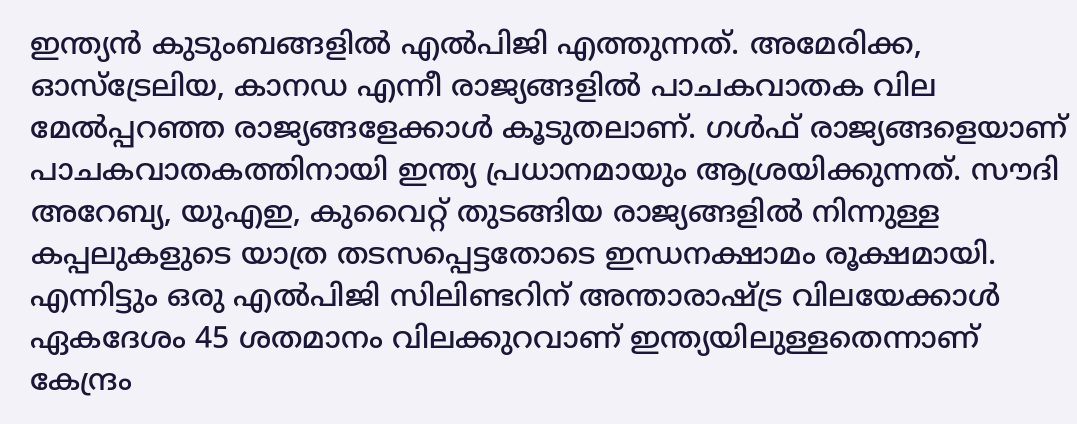ഇന്ത്യൻ കുടുംബങ്ങളിൽ എൽപിജി എത്തുന്നത്. അമേരിക്ക, ഓസ്ട്രേലിയ, കാനഡ എന്നീ രാജ്യങ്ങളിൽ പാചകവാതക വില മേൽപ്പറഞ്ഞ രാജ്യങ്ങളേക്കാൾ കൂടുതലാണ്. ഗൾഫ് രാജ്യങ്ങളെയാണ് പാചകവാതകത്തിനായി ഇന്ത്യ പ്രധാനമായും ആശ്രയിക്കുന്നത്. സൗദി അറേബ്യ, യുഎഇ, കുവൈറ്റ് തുടങ്ങിയ രാജ്യങ്ങളിൽ നിന്നുള്ള കപ്പലുകളുടെ യാത്ര തടസപ്പെട്ടതോടെ ഇന്ധനക്ഷാമം രൂക്ഷമായി. എന്നിട്ടും ഒരു എൽപിജി സിലിണ്ടറിന് അന്താരാഷ്ട്ര വിലയേക്കാൾ ഏകദേശം 45 ശതമാനം വിലക്കുറവാണ് ഇന്ത്യയിലുള്ളതെന്നാണ് കേന്ദ്രം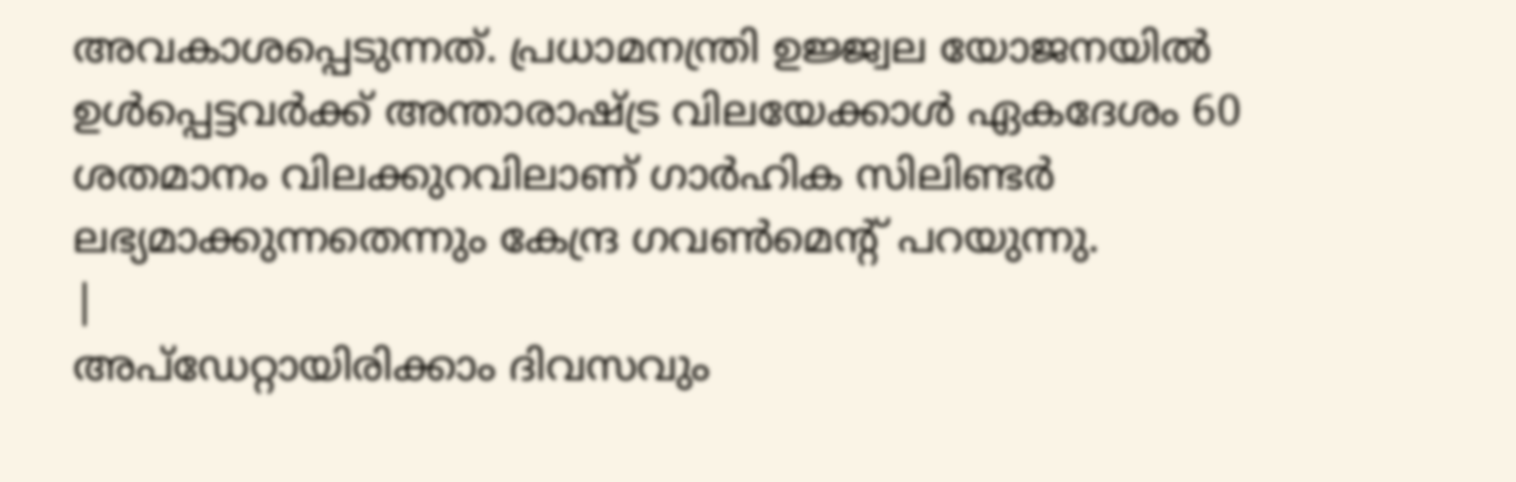അവകാശപ്പെടുന്നത്. പ്രധാമനന്ത്രി ഉജ്ജ്വല യോജനയിൽ ഉൾപ്പെട്ടവർക്ക് അന്താരാഷ്ട്ര വിലയേക്കാൾ ഏകദേശം 60 ശതമാനം വിലക്കുറവിലാണ് ഗാർഹിക സിലിണ്ടർ ലഭ്യമാക്കുന്നതെന്നും കേന്ദ്ര ഗവൺമെന്റ് പറയുന്നു.
|
അപ്ഡേറ്റായിരിക്കാം ദിവസവും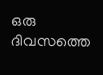ഒരു ദിവസത്തെ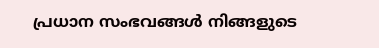പ്രധാന സംഭവങ്ങൾ നിങ്ങളുടെ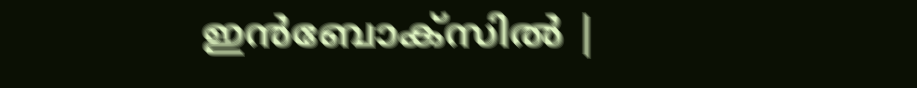ഇൻബോക്സിൽ |